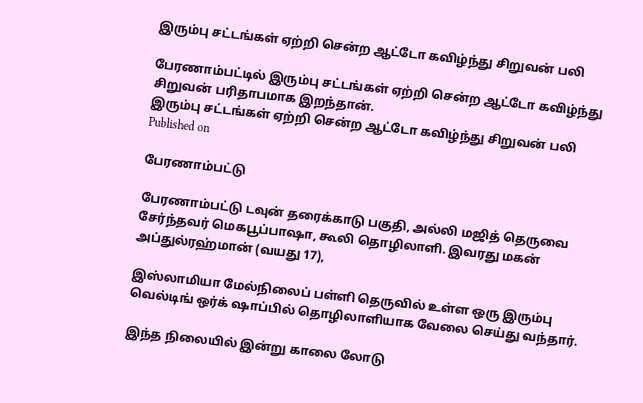இரும்பு சட்டங்கள் ஏற்றி சென்ற ஆட்டோ கவிழ்ந்து சிறுவன் பலி

பேரணாம்பட்டில் இரும்பு சட்டங்கள் ஏற்றி சென்ற ஆட்டோ கவிழ்ந்து சிறுவன் பரிதாபமாக இறந்தான்.
இரும்பு சட்டங்கள் ஏற்றி சென்ற ஆட்டோ கவிழ்ந்து சிறுவன் பலி
Published on

பேரணாம்பட்டு

பேரணாம்பட்டு டவுன் தரைக்காடு பகுதி, அல்லி மஜித் தெருவை சேர்ந்தவர் மெகபூப்பாஷா, கூலி தொழிலாளி. இவரது மகன் அப்துல்ரஹ்மான் (வயது 17),

இஸ்லாமியா மேல்நிலைப் பள்ளி தெருவில் உள்ள ஒரு இரும்பு வெல்டிங் ஒர்க் ஷாப்பில் தொழிலாளியாக வேலை செய்து வந்தார்.

இந்த நிலையில் இன்று காலை லோடு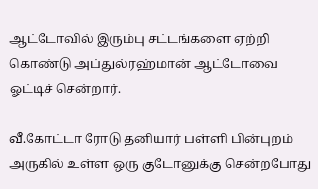ஆட்டோவில் இரும்பு சட்டங்களை ஏற்றி கொண்டு அப்துல்ரஹ்மான் ஆட்டோவை ஓட்டிச் சென்றார்.

வீ.கோட்டா ரோடு தனியார் பள்ளி பின்புறம் அருகில் உள்ள ஒரு குடோனுக்கு சென்றபோது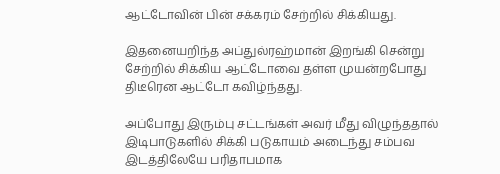ஆட்டோவின் பின் சக்கரம் சேற்றில் சிக்கியது.

இதனையறிந்த அப்துல்ரஹ்மான் இறங்கி சென்று சேற்றில் சிக்கிய ஆட்டோவை தள்ள முயன்றபோது திடீரென ஆட்டோ கவிழ்ந்தது.

அப்போது இரும்பு சட்டங்கள் அவர் மீது விழுந்ததால் இடிபாடுகளில் சிக்கி படுகாயம் அடைந்து சம்பவ இடத்திலேயே பரிதாபமாக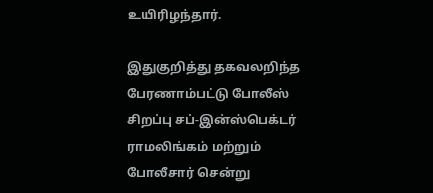உயிரிழந்தார்.

இதுகுறித்து தகவலறிந்த பேரணாம்பட்டு போலீஸ் சிறப்பு சப்-இன்ஸ்பெக்டர் ராமலிங்கம் மற்றும் போலீசார் சென்று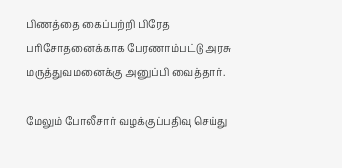பிணத்தை கைப்பற்றி பிரேத பரிசோதனைக்காக பேரணாம்பட்டு அரசு மருத்துவமனைக்கு அனுப்பி வைத்தார்.

மேலும் போலீசார் வழக்குப்பதிவு செய்து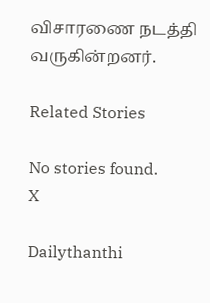விசாரணை நடத்தி வருகின்றனர்.

Related Stories

No stories found.
X

Dailythanthi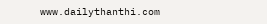www.dailythanthi.com